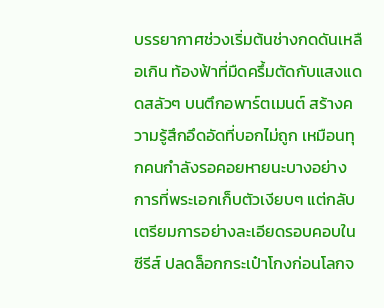บรรยากาศช่วงเริ่มต้นช่างกดดันเหลือเกิน ท้องฟ้าที่มืดครึ้มตัดกับแสงแดดสลัวๆ บนตึกอพาร์ตเมนต์ สร้างความรู้สึกอึดอัดที่บอกไม่ถูก เหมือนทุกคนกำลังรอคอยหายนะบางอย่าง การที่พระเอกเก็บตัวเงียบๆ แต่กลับเตรียมการอย่างละเอียดรอบคอบในซีรีส์ ปลดล็อกกระเป๋าโกงก่อนโลกจ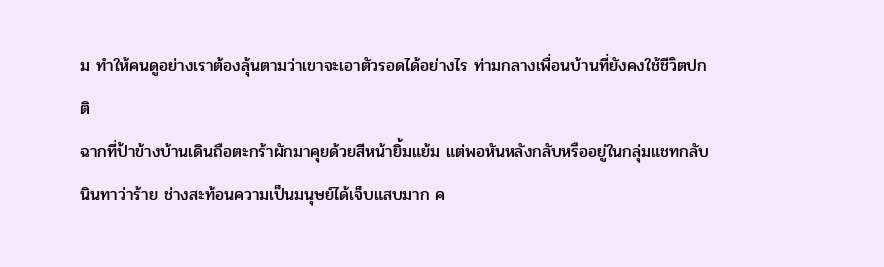ม ทำให้คนดูอย่างเราต้องลุ้นตามว่าเขาจะเอาตัวรอดได้อย่างไร ท่ามกลางเพื่อนบ้านที่ยังคงใช้ชีวิตปกติ
ฉากที่ป้าข้างบ้านเดินถือตะกร้าผักมาคุยด้วยสีหน้ายิ้มแย้ม แต่พอหันหลังกลับหรืออยู่ในกลุ่มแชทกลับนินทาว่าร้าย ช่างสะท้อนความเป็นมนุษย์ได้เจ็บแสบมาก ค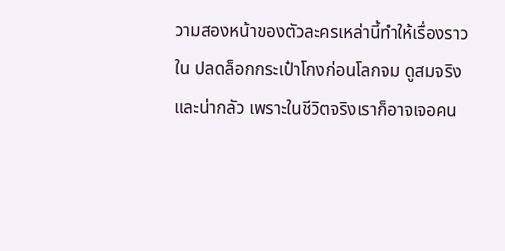วามสองหน้าของตัวละครเหล่านี้ทำให้เรื่องราวใน ปลดล็อกกระเป๋าโกงก่อนโลกจม ดูสมจริงและน่ากลัว เพราะในชีวิตจริงเราก็อาจเจอคน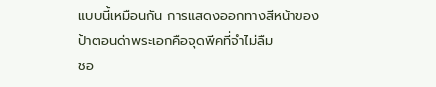แบบนี้เหมือนกัน การแสดงออกทางสีหน้าของป้าตอนด่าพระเอกคือจุดพีคที่จำไม่ลืม
ชอ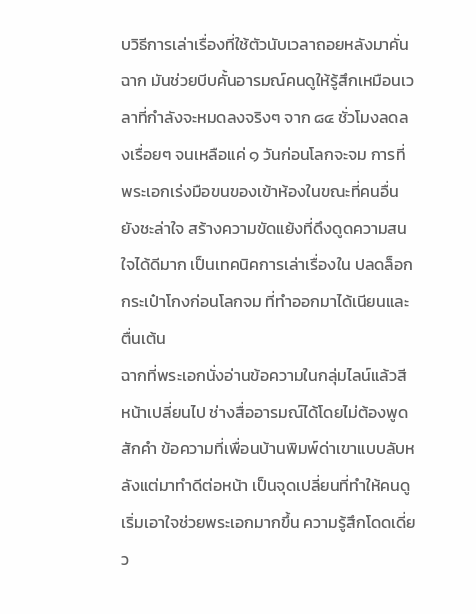บวิธีการเล่าเรื่องที่ใช้ตัวนับเวลาถอยหลังมาคั่นฉาก มันช่วยบีบคั้นอารมณ์คนดูให้รู้สึกเหมือนเวลาที่กำลังจะหมดลงจริงๆ จาก ๘๔ ชั่วโมงลดลงเรื่อยๆ จนเหลือแค่ ๑ วันก่อนโลกจะจม การที่พระเอกเร่งมือขนของเข้าห้องในขณะที่คนอื่นยังชะล่าใจ สร้างความขัดแย้งที่ดึงดูดความสนใจได้ดีมาก เป็นเทคนิคการเล่าเรื่องใน ปลดล็อกกระเป๋าโกงก่อนโลกจม ที่ทำออกมาได้เนียนและตื่นเต้น
ฉากที่พระเอกนั่งอ่านข้อความในกลุ่มไลน์แล้วสีหน้าเปลี่ยนไป ช่างสื่ออารมณ์ได้โดยไม่ต้องพูดสักคำ ข้อความที่เพื่อนบ้านพิมพ์ด่าเขาแบบลับหลังแต่มาทำดีต่อหน้า เป็นจุดเปลี่ยนที่ทำให้คนดูเริ่มเอาใจช่วยพระเอกมากขึ้น ความรู้สึกโดดเดี่ยว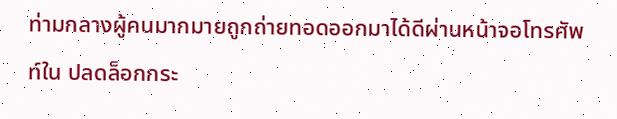ท่ามกลางผู้คนมากมายถูกถ่ายทอดออกมาได้ดีผ่านหน้าจอโทรศัพท์ใน ปลดล็อกกระ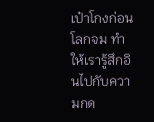เป๋าโกงก่อนโลกจม ทำให้เรารู้สึกอินไปกับความกด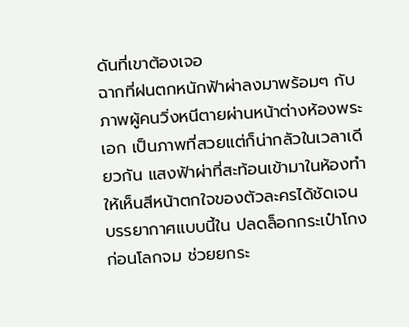ดันที่เขาต้องเจอ
ฉากที่ฝนตกหนักฟ้าผ่าลงมาพร้อมๆ กับภาพผู้คนวิ่งหนีตายผ่านหน้าต่างห้องพระเอก เป็นภาพที่สวยแต่ก็น่ากลัวในเวลาเดียวกัน แสงฟ้าผ่าที่สะท้อนเข้ามาในห้องทำให้เห็นสีหน้าตกใจของตัวละครได้ชัดเจน บรรยากาศแบบนี้ใน ปลดล็อกกระเป๋าโกงก่อนโลกจม ช่วยยกระ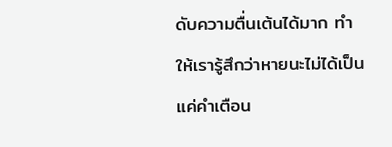ดับความตื่นเต้นได้มาก ทำให้เรารู้สึกว่าหายนะไม่ได้เป็นแค่คำเตือน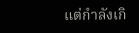แต่กำลังเกิ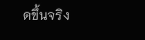ดขึ้นจริง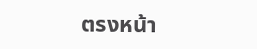ตรงหน้า